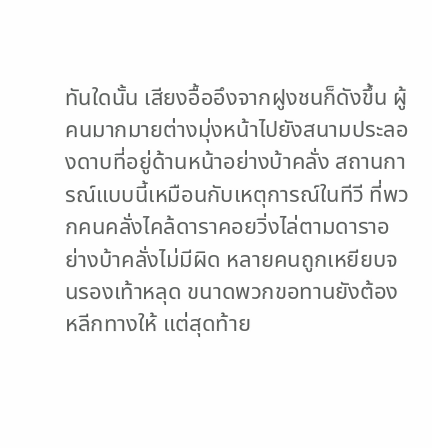ทันใดนั้น เสียงอื้ออึงจากฝูงชนก็ดังขึ้น ผู้คนมากมายต่างมุ่งหน้าไปยังสนามประลองดาบที่อยู่ด้านหน้าอย่างบ้าคลั่ง สถานการณ์แบบนี้เหมือนกับเหตุการณ์ในทีวี ที่พวกคนคลั่งไคล้ดาราคอยวิ่งไล่ตามดาราอย่างบ้าคลั่งไม่มีผิด หลายคนถูกเหยียบจนรองเท้าหลุด ขนาดพวกขอทานยังต้องหลีกทางให้ แต่สุดท้าย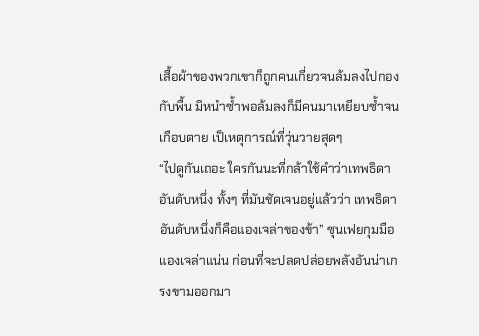เสื้อผ้าของพวกเขาก็ถูกคนเกี่ยวจนล้มลงไปกองกับพื้น มิหนำซ้ำพอล้มลงก็มีคนมาเหยียบซ้ำจนเกือบตาย เป็เหตุการณ์ที่วุ่นวายสุดๆ
“ไปดูกันเถอะ ใครกันนะที่กล้าใช้คำว่าเทพธิดาอันดับหนึ่ง ทั้งๆ ที่มันชัดเจนอยู่แล้วว่า เทพธิดาอันดับหนึ่งก็คือแองเจล่าของข้า” ซุนเฟยกุมมือแองเจล่าแน่น ก่อนที่จะปลดปล่อยพลังอันน่าเกรงขามออกมา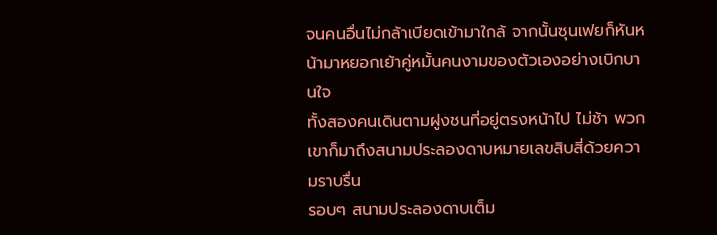จนคนอื่นไม่กล้าเบียดเข้ามาใกล้ จากนั้นซุนเฟยก็หันหน้ามาหยอกเย้าคู่หมั้นคนงามของตัวเองอย่างเบิกบานใจ
ทั้งสองคนเดินตามฝูงชนที่อยู่ตรงหน้าไป ไม่ช้า พวกเขาก็มาถึงสนามประลองดาบหมายเลขสิบสี่ด้วยความราบรื่น
รอบๆ สนามประลองดาบเต็ม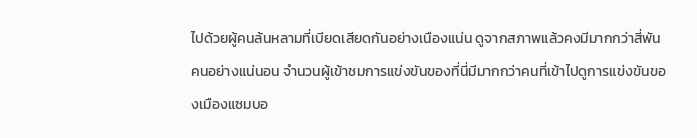ไปด้วยผู้คนล้นหลามที่เบียดเสียดกันอย่างเนืองแน่น ดูจากสภาพแล้วคงมีมากกว่าสี่พันคนอย่างแน่นอน จำนวนผู้เข้าชมการแข่งขันของที่นี่มีมากกว่าคนที่เข้าไปดูการแข่งขันของเมืองแซมบอ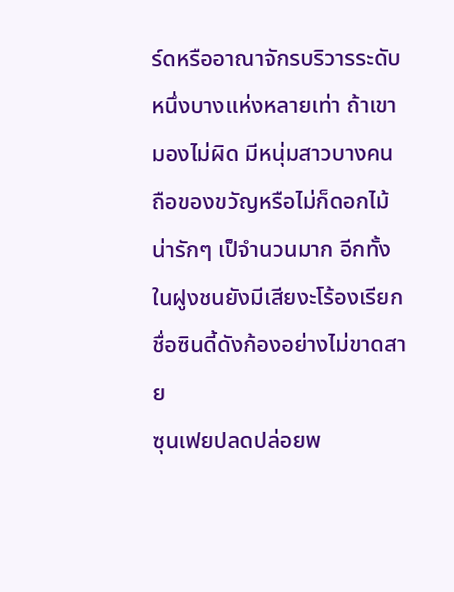ร์ดหรืออาณาจักรบริวารระดับหนึ่งบางแห่งหลายเท่า ถ้าเขามองไม่ผิด มีหนุ่มสาวบางคนถือของขวัญหรือไม่ก็ดอกไม้น่ารักๆ เป็จำนวนมาก อีกทั้งในฝูงชนยังมีเสียงะโร้องเรียกชื่อซินดี้ดังก้องอย่างไม่ขาดสาย
ซุนเฟยปลดปล่อยพ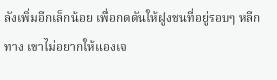ลังเพิ่มอีกเล็กน้อย เพื่อกดดันให้ฝูงชนที่อยู่รอบๆ หลีกทาง เขาไม่อยากให้แองเจ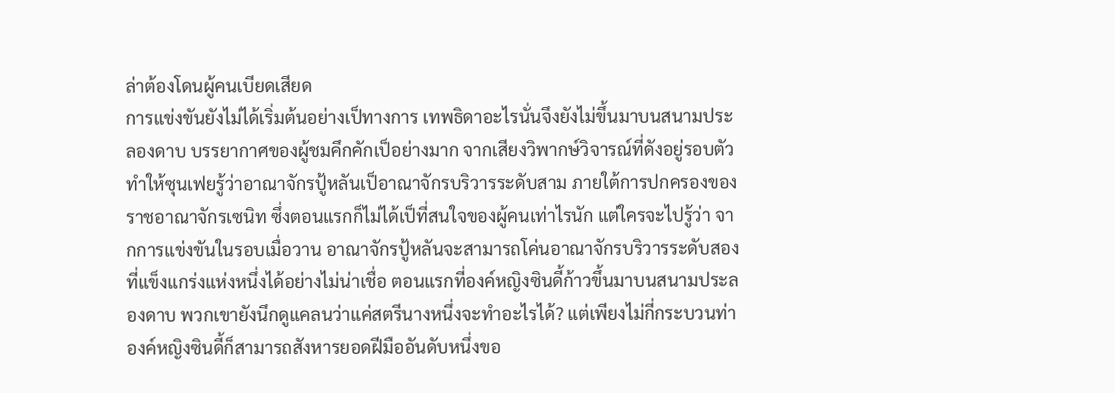ล่าต้องโดนผู้คนเบียดเสียด
การแข่งขันยังไม่ได้เริ่มต้นอย่างเป็ทางการ เทพธิดาอะไรนั่นจึงยังไม่ขึ้นมาบนสนามประลองดาบ บรรยากาศของผู้ชมคึกคักเป็อย่างมาก จากเสียงวิพากษ์วิจารณ์ที่ดังอยู่รอบตัวทำให้ซุนเฟยรู้ว่าอาณาจักรปู้หลันเป็อาณาจักรบริวารระดับสาม ภายใต้การปกครองของราชอาณาจักรเซนิท ซึ่งตอนแรกก็ไม่ได้เป็ที่สนใจของผู้คนเท่าไรนัก แต่ใครจะไปรู้ว่า จากการแข่งขันในรอบเมื่อวาน อาณาจักรปู้หลันจะสามารถโค่นอาณาจักรบริวารระดับสองที่แข็งแกร่งแห่งหนึ่งได้อย่างไม่น่าเชื่อ ตอนแรกที่องค์หญิงซินดี้ก้าวขึ้นมาบนสนามประลองดาบ พวกเขายังนึกดูแคลนว่าแค่สตรีนางหนึ่งจะทำอะไรได้? แต่เพียงไม่กี่กระบวนท่า องค์หญิงซินดี้ก็สามารถสังหารยอดฝีมืออันดับหนึ่งขอ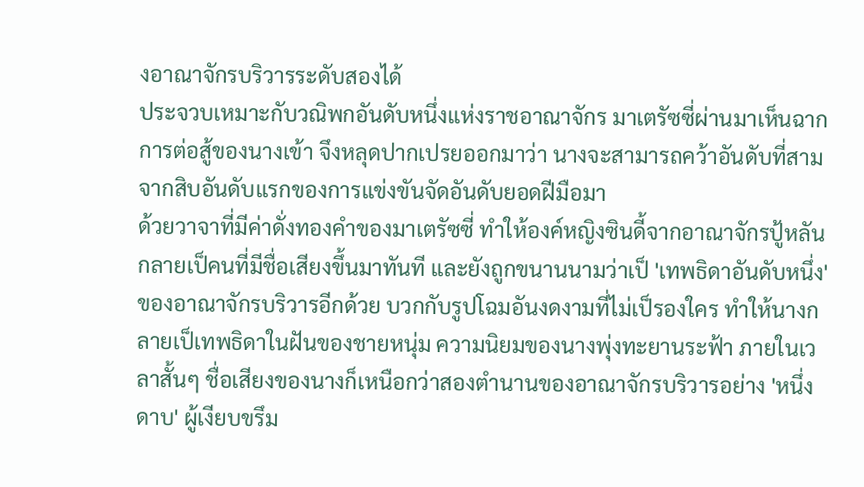งอาณาจักรบริวารระดับสองได้
ประจวบเหมาะกับวณิพกอันดับหนึ่งแห่งราชอาณาจักร มาเตรัซซี่ผ่านมาเห็นฉากการต่อสู้ของนางเข้า จึงหลุดปากเปรยออกมาว่า นางจะสามารถคว้าอันดับที่สามจากสิบอันดับแรกของการแข่งขันจัดอันดับยอดฝีมือมา
ด้วยวาจาที่มีค่าดั่งทองคำของมาเตรัซซี่ ทำให้องค์หญิงซินดี้จากอาณาจักรปู้หลันกลายเป็คนที่มีชื่อเสียงขึ้นมาทันที และยังถูกขนานนามว่าเป็ 'เทพธิดาอันดับหนึ่ง' ของอาณาจักรบริวารอีกด้วย บวกกับรูปโฉมอันงดงามที่ไม่เป็รองใคร ทำให้นางกลายเป็เทพธิดาในฝันของชายหนุ่ม ความนิยมของนางพุ่งทะยานระฟ้า ภายในเวลาสั้นๆ ชื่อเสียงของนางก็เหนือกว่าสองตำนานของอาณาจักรบริวารอย่าง 'หนึ่งดาบ' ผู้เงียบขรึม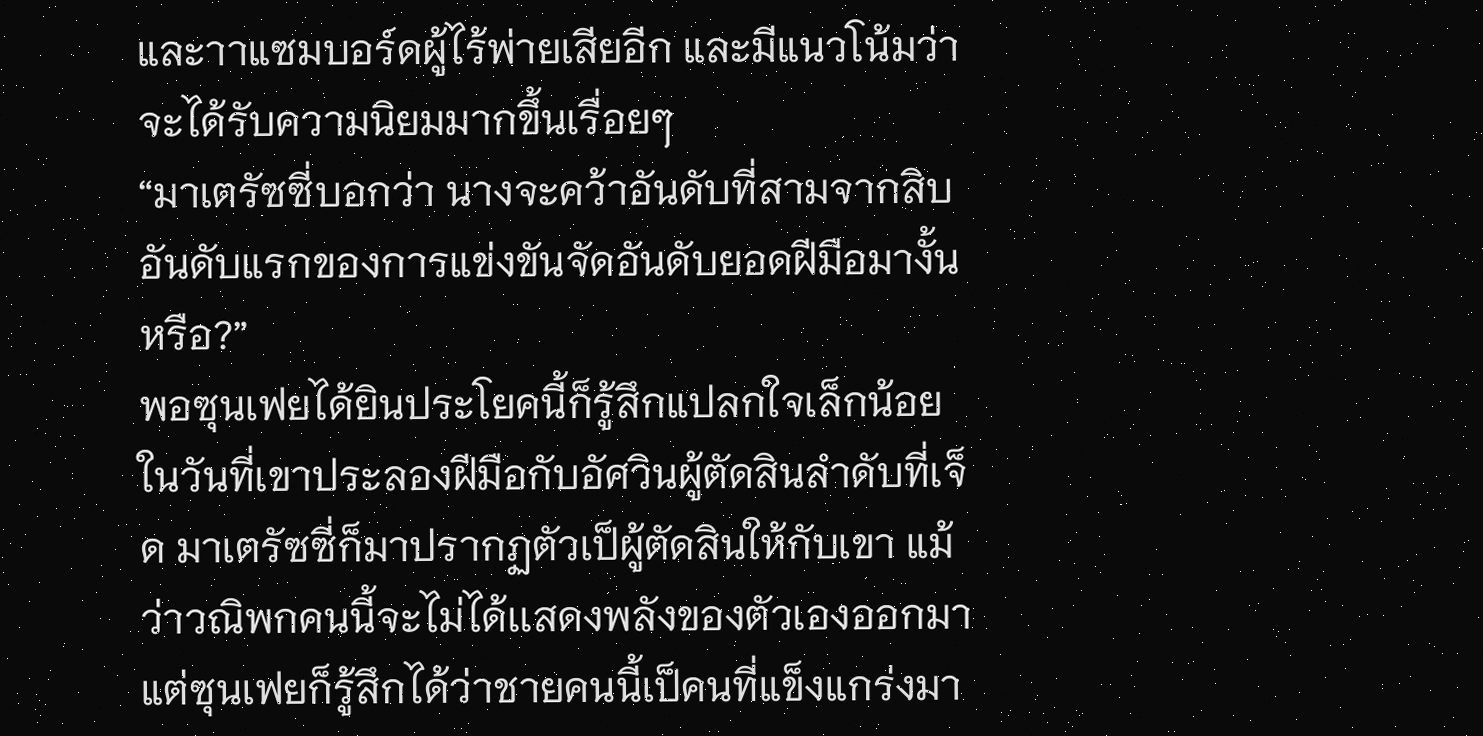และาาแซมบอร์ดผู้ไร้พ่ายเสียอีก และมีแนวโน้มว่าจะได้รับความนิยมมากขึ้นเรื่อยๆ
“มาเตรัซซี่บอกว่า นางจะคว้าอันดับที่สามจากสิบอันดับแรกของการแข่งขันจัดอันดับยอดฝีมือมางั้นหรือ?”
พอซุนเฟยได้ยินประโยคนี้ก็รู้สึกแปลกใจเล็กน้อย
ในวันที่เขาประลองฝีมือกับอัศวินผู้ตัดสินลำดับที่เจ็ด มาเตรัซซี่ก็มาปรากฏตัวเป็ผู้ตัดสินให้กับเขา แม้ว่าวณิพกคนนี้จะไม่ได้เเสดงพลังของตัวเองออกมา แต่ซุนเฟยก็รู้สึกได้ว่าชายคนนี้เป็คนที่แข็งแกร่งมา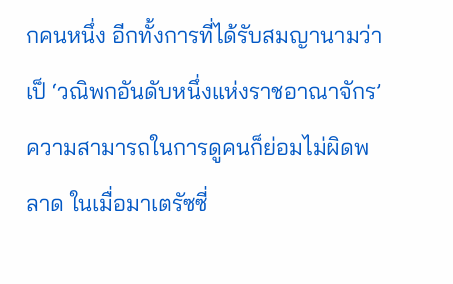กคนหนึ่ง อีกทั้งการที่ได้รับสมญานามว่าเป็ ‘วณิพกอันดับหนึ่งแห่งราชอาณาจักร’ ความสามารถในการดูคนก็ย่อมไม่ผิดพลาด ในเมื่อมาเตรัซซี่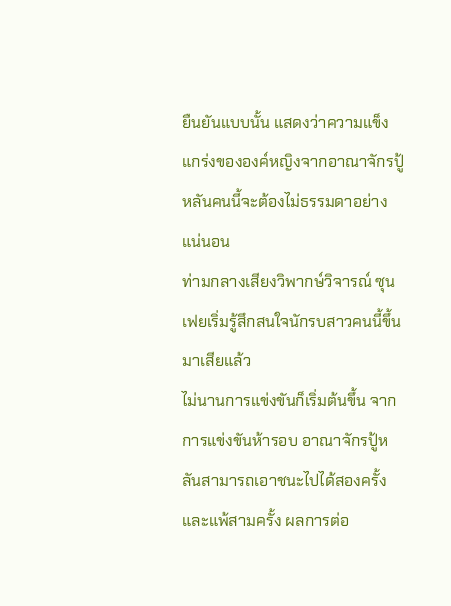ยืนยันแบบนั้น แสดงว่าความแข็งแกร่งขององค์หญิงจากอาณาจักรปู้หลันคนนี้จะต้องไม่ธรรมดาอย่างแน่นอน
ท่ามกลางเสียงวิพากษ์วิจารณ์ ซุนเฟยเริ่มรู้สึกสนใจนักรบสาวคนนี้ขึ้นมาเสียแล้ว
ไม่นานการแข่งขันก็เริ่มต้นขึ้น จากการแข่งขันห้ารอบ อาณาจักรปู้หลันสามารถเอาชนะไปได้สองครั้งและแพ้สามครั้ง ผลการต่อ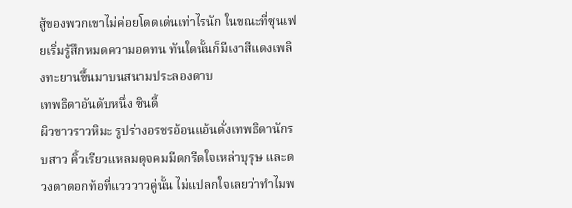สู้ของพวกเขาไม่ค่อยโดดเด่นเท่าไรนัก ในขณะที่ซุนเฟยเริ่มรู้สึกหมดความอดทน ทันใดนั้นก็มีเงาสีแดงเพลิงทะยานขึ้นมาบนสนามประลองดาบ
เทพธิดาอันดับหนึ่ง ซินดี้
ผิวขาวราวหิมะ รูปร่างอรชรอ้อนแอ้นดั่งเทพธิดานักรบสาว คิ้วเรียวแหลมดุจคมมีดกรีดใจเหล่าบุรุษ และดวงตาดอกท้อที่แวววาวคู่นั้น ไม่แปลกใจเลยว่าทำไมพ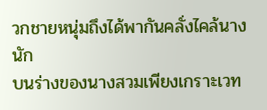วกชายหนุ่มถึงได้พากันคลั่งไคล้นางนัก
บนร่างของนางสวมเพียงเกราะเวท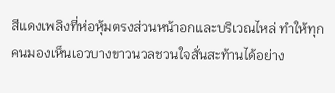สีแดงเพลิงที่ห่อหุ้มตรงส่วนหน้าอกและบริเวณไหล่ ทำให้ทุกคนมองเห็นเอวบางขาวนวลชวนใจสั่นสะท้านได้อย่าง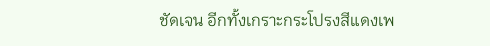ชัดเจน อีกทั้งเกราะกระโปรงสีแดงเพ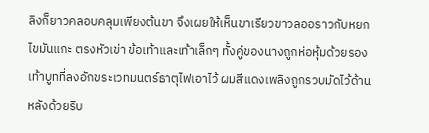ลิงก็ยาวคลอบคลุมเพียงต้นขา จึงเผยให้เห็นขาเรียวขาวลออราวกับหยกไขมันแกะ ตรงหัวเข่า ข้อเท้าและเท้าเล็กๆ ทั้งคู่ของนางถูกห่อหุ้มด้วยรองเท้าบูทที่ลงอักขระเวทมนตร์ธาตุไฟเอาไว้ ผมสีแดงเพลิงถูกรวบมัดไว้ด้านหลังด้วยริบ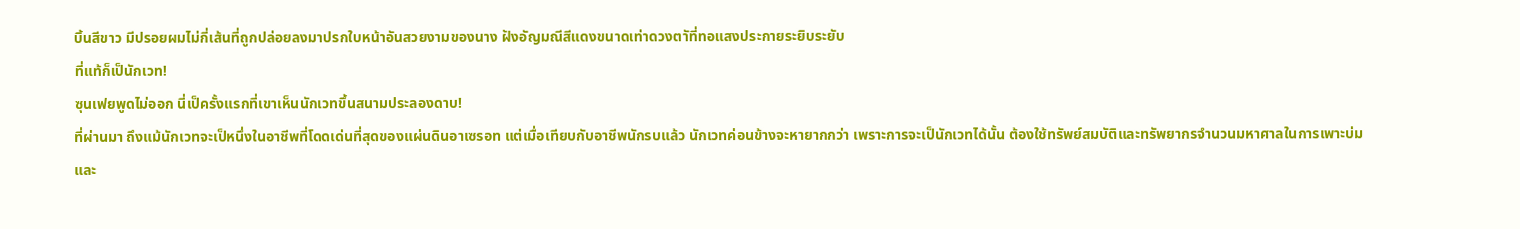บิ้นสีขาว มีปรอยผมไม่กี่เส้นที่ถูกปล่อยลงมาปรกใบหน้าอันสวยงามของนาง ฝังอัญมณีสีแดงขนาดเท่าดวงตาัที่ทอแสงประกายระยิบระยับ
ที่แท้ก็เป็นักเวท!
ซุนเฟยพูดไม่ออก นี่เป็ครั้งแรกที่เขาเห็นนักเวทขึ้นสนามประลองดาบ!
ที่ผ่านมา ถึงแม้นักเวทจะเป็หนึ่งในอาชีพที่โดดเด่นที่สุดของแผ่นดินอาเซรอท แต่เมื่อเทียบกับอาชีพนักรบแล้ว นักเวทค่อนข้างจะหายากกว่า เพราะการจะเป็นักเวทได้นั้น ต้องใช้ทรัพย์สมบัติและทรัพยากรจำนวนมหาศาลในการเพาะบ่มและ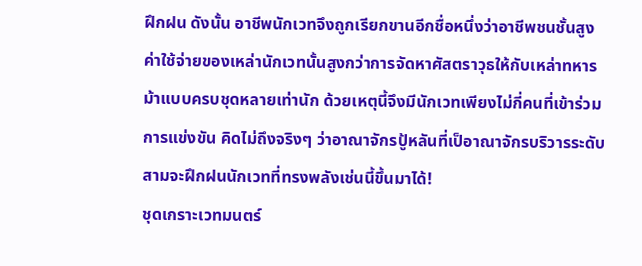ฝึกฝน ดังนั้น อาชีพนักเวทจึงถูกเรียกขานอีกชื่อหนึ่งว่าอาชีพชนชั้นสูง ค่าใช้จ่ายของเหล่านักเวทนั้นสูงกว่าการจัดหาศัสตราวุธให้กับเหล่าทหารม้าแบบครบชุดหลายเท่านัก ด้วยเหตุนี้จึงมีนักเวทเพียงไม่กี่คนที่เข้าร่วมการแข่งขัน คิดไม่ถึงจริงๆ ว่าอาณาจักรปู้หลันที่เป็อาณาจักรบริวารระดับสามจะฝึกฝนนักเวทที่ทรงพลังเช่นนี้ขึ้นมาได้!
ชุดเกราะเวทมนตร์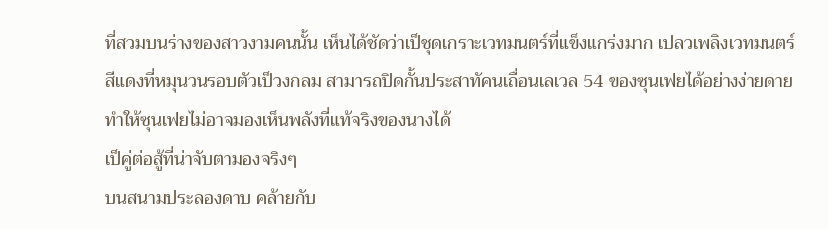ที่สวมบนร่างของสาวงามคนนั้น เห็นได้ชัดว่าเป็ชุดเกราะเวทมนตร์ที่แข็งแกร่งมาก เปลวเพลิงเวทมนตร์สีแดงที่หมุนวนรอบตัวเป็วงกลม สามารถปิดกั้นประสาทัคนเถื่อนเลเวล 54 ของซุนเฟยได้อย่างง่ายดาย ทำให้ซุนเฟยไม่อาจมองเห็นพลังที่แท้จริงของนางได้
เป็คู่ต่อสู้ที่น่าจับตามองจริงๆ
บนสนามประลองดาบ คล้ายกับ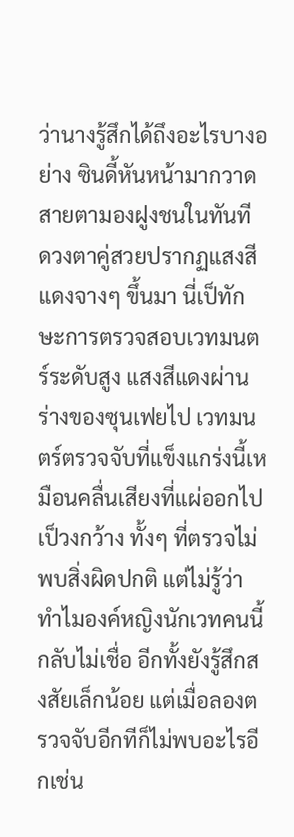ว่านางรู้สึกได้ถึงอะไรบางอย่าง ซินดี้หันหน้ามากวาดสายตามองฝูงชนในทันที ดวงตาคู่สวยปรากฏแสงสีแดงจางๆ ขึ้นมา นี่เป็ทักษะการตรวจสอบเวทมนตร์ระดับสูง แสงสีแดงผ่านร่างของซุนเฟยไป เวทมนตร์ตรวจจับที่แข็งแกร่งนี้เหมือนคลื่นเสียงที่แผ่ออกไปเป็วงกว้าง ทั้งๆ ที่ตรวจไม่พบสิ่งผิดปกติ แต่ไม่รู้ว่าทำไมองค์หญิงนักเวทคนนี้กลับไม่เชื่อ อีกทั้งยังรู้สึกสงสัยเล็กน้อย แต่เมื่อลองตรวจจับอีกทีก็ไม่พบอะไรอีกเช่น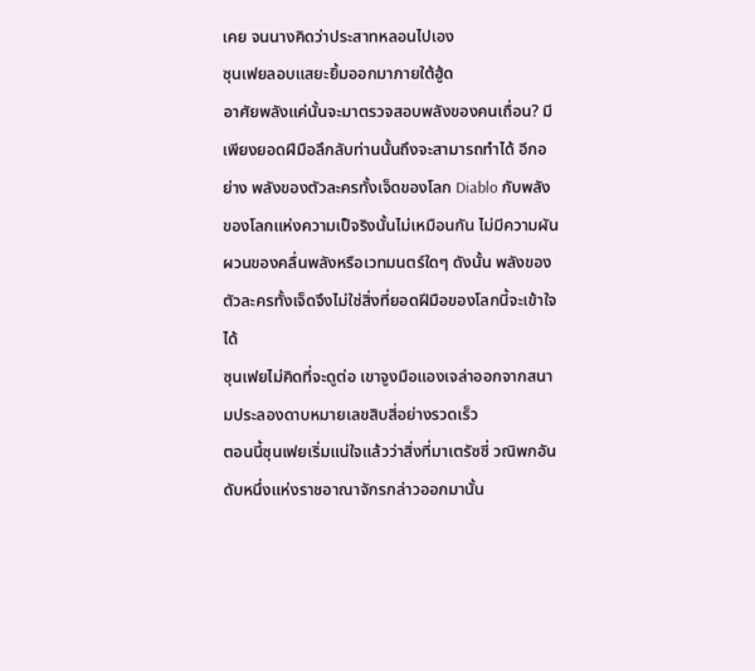เคย จนนางคิดว่าประสาทหลอนไปเอง
ซุนเฟยลอบแสยะยิ้มออกมาภายใต้ฮู้ด
อาศัยพลังแค่นั้นจะมาตรวจสอบพลังของคนเถื่อน? มีเพียงยอดฝีมือลึกลับท่านนั้นถึงจะสามารถทำได้ อีกอย่าง พลังของตัวละครทั้งเจ็ดของโลก Diablo กับพลังของโลกแห่งความเป็จริงนั้นไม่เหมือนกัน ไม่มีความผันผวนของคลื่นพลังหรือเวทมนตร์ใดๆ ดังนั้น พลังของตัวละครทั้งเจ็ดจึงไม่ใช่สิ่งที่ยอดฝีมือของโลกนี้จะเข้าใจได้
ซุนเฟยไม่คิดที่จะดูต่อ เขาจูงมือแองเจล่าออกจากสนามประลองดาบหมายเลขสิบสี่อย่างรวดเร็ว
ตอนนี้ซุนเฟยเริ่มแน่ใจแล้วว่าสิ่งที่มาเตรัซซี่ วณิพกอันดับหนึ่งแห่งราชอาณาจักรกล่าวออกมานั้น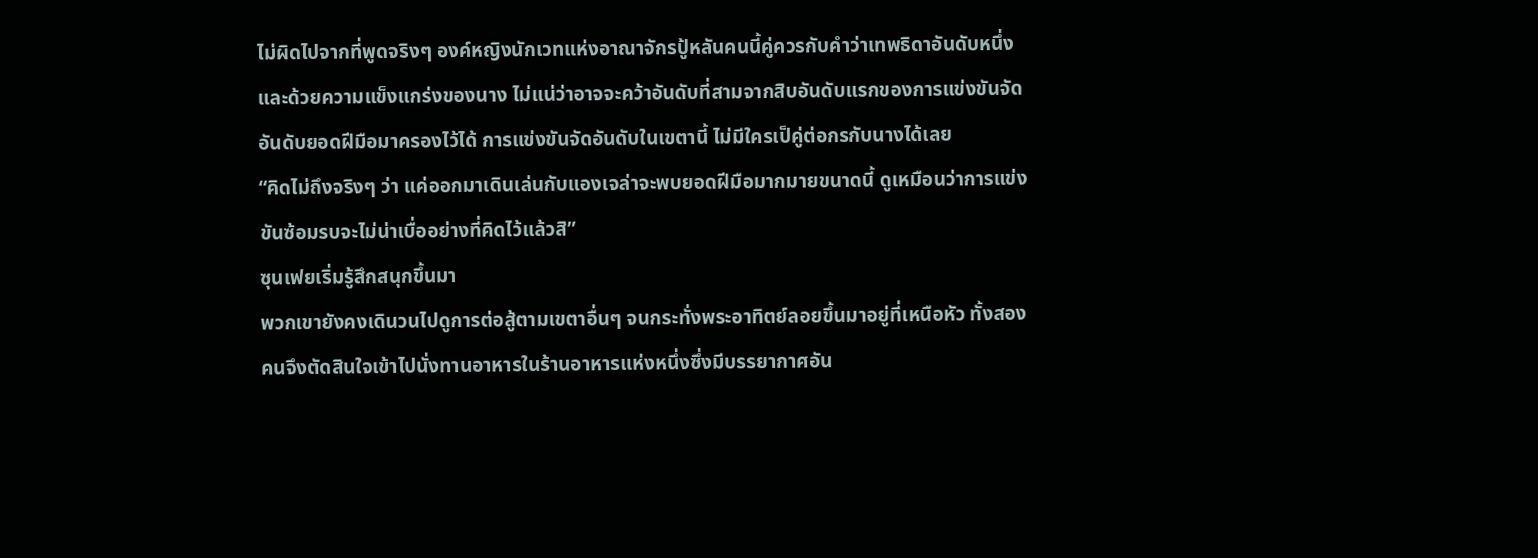ไม่ผิดไปจากที่พูดจริงๆ องค์หญิงนักเวทแห่งอาณาจักรปู้หลันคนนี้คู่ควรกับคำว่าเทพธิดาอันดับหนึ่ง และด้วยความแข็งแกร่งของนาง ไม่แน่ว่าอาจจะคว้าอันดับที่สามจากสิบอันดับแรกของการแข่งขันจัดอันดับยอดฝีมือมาครองไว้ได้ การแข่งขันจัดอันดับในเขตานี้ ไม่มีใครเป็คู่ต่อกรกับนางได้เลย
“คิดไม่ถึงจริงๆ ว่า แค่ออกมาเดินเล่นกับแองเจล่าจะพบยอดฝีมือมากมายขนาดนี้ ดูเหมือนว่าการแข่งขันซ้อมรบจะไม่น่าเบื่ออย่างที่คิดไว้แล้วสิ”
ซุนเฟยเริ่มรู้สึกสนุกขึ้นมา
พวกเขายังคงเดินวนไปดูการต่อสู้ตามเขตาอื่นๆ จนกระทั่งพระอาทิตย์ลอยขึ้นมาอยู่ที่เหนือหัว ทั้งสองคนจึงตัดสินใจเข้าไปนั่งทานอาหารในร้านอาหารแห่งหนึ่งซึ่งมีบรรยากาศอัน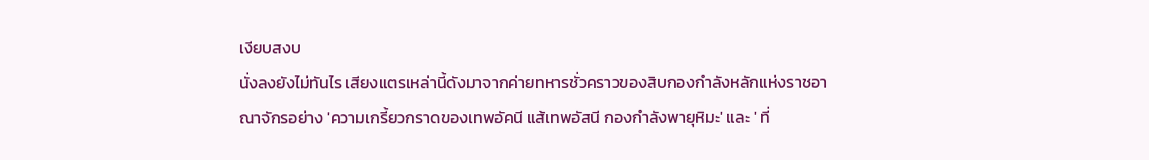เงียบสงบ
นั่งลงยังไม่ทันไร เสียงแตรเหล่านี้ดังมาจากค่ายทหารชั่วคราวของสิบกองกำลังหลักแห่งราชอาณาจักรอย่าง 'ความเกรี้ยวกราดของเทพอัคนี แส้เทพอัสนี กองกำลังพายุหิมะ' และ ' ที่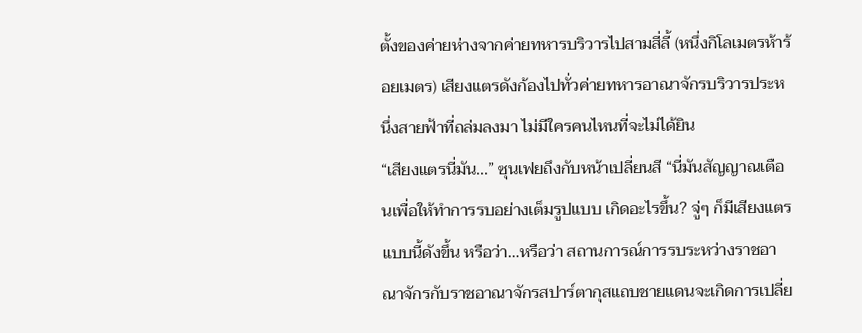ตั้งของค่ายห่างจากค่ายทหารบริวารไปสามสี่ลี้ (หนึ่งกิโลเมตรห้าร้อยเมตร) เสียงแตรดังก้องไปทั่วค่ายทหารอาณาจักรบริวารประหนึ่งสายฟ้าที่ถล่มลงมา ไม่มีใครคนไหนที่จะไม่ได้ยิน
“เสียงแตรนี่มัน...” ซุนเฟยถึงกับหน้าเปลี่ยนสี “นี่มันสัญญาณเตือนเพื่อให้ทำการรบอย่างเต็มรูปแบบ เกิดอะไรขึ้น? จู่ๆ ก็มีเสียงแตรแบบนี้ดังขึ้น หรือว่า…หรือว่า สถานการณ์การรบระหว่างราชอาณาจักรกับราชอาณาจักรสปาร์ตากุสแถบชายแดนจะเกิดการเปลี่ย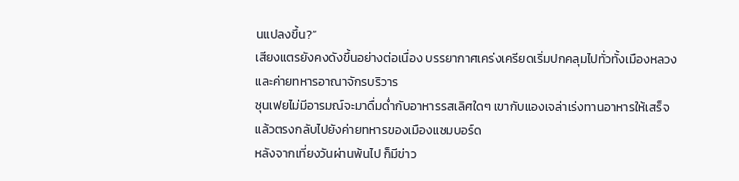นแปลงขึ้น?”
เสียงแตรยังคงดังขึ้นอย่างต่อเนื่อง บรรยากาศเคร่งเครียดเริ่มปกคลุมไปทั่วทั้งเมืองหลวงและค่ายทหารอาณาจักรบริวาร
ซุนเฟยไม่มีอารมณ์จะมาดื่มด่ำกับอาหารรสเลิศใดๆ เขากับแองเจล่าเร่งทานอาหารให้เสร็จ แล้วตรงกลับไปยังค่ายทหารของเมืองแซมบอร์ด
หลังจากเที่ยงวันผ่านพ้นไป ก็มีข่าว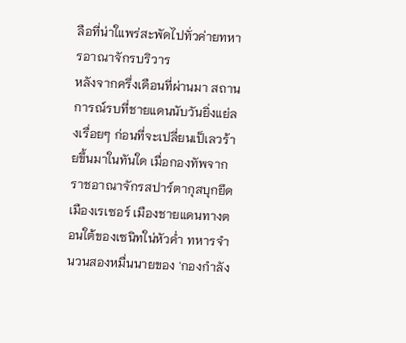ลือที่น่าใแพร่สะพัดไปทั่วค่ายทหารอาณาจักรบริวาร
หลังจากครึ่งเดือนที่ผ่านมา สถานการณ์รบที่ชายแดนนับวันยิ่งแย่ลงเรื่อยๆ ก่อนที่จะเปลี่ยนเป็เลวร้ายขึ้นมาในทันใด เมื่อกองทัพจากราชอาณาจักรสปาร์ตากุสบุกยึดเมืองเรเซอร์ เมืองชายแดนทางตอนใต้ของเซนิทใน่หัวค่ำ ทหารจำนวนสองหมื่นนายของ 'กองกำลัง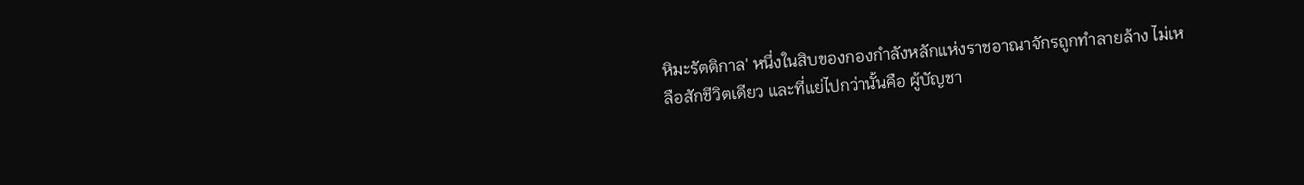หิมะรัตติกาล' หนึ่งในสิบของกองกำลังหลักแห่งราชอาณาจักรถูกทำลายล้าง ไม่เหลือสักชีวิตเดียว และที่แย่ไปกว่านั้นคือ ผู้บัญชา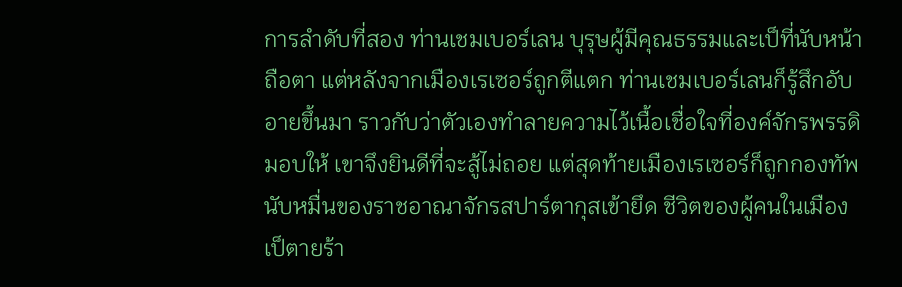การลำดับที่สอง ท่านเชมเบอร์เลน บุรุษผู้มีคุณธรรมและเป็ที่นับหน้าถือตา แต่หลังจากเมืองเรเซอร์ถูกตีแตก ท่านเชมเบอร์เลนก็รู้สึกอับอายขึ้นมา ราวกับว่าตัวเองทำลายความไว้เนื้อเชื่อใจที่องค์จักรพรรดิมอบให้ เขาจึงยินดีที่จะสู้ไม่ถอย แต่สุดท้ายเมืองเรเซอร์ก็ถูกกองทัพนับหมื่นของราชอาณาจักรสปาร์ตากุสเข้ายึด ชีวิตของผู้คนในเมืองเป็ตายร้า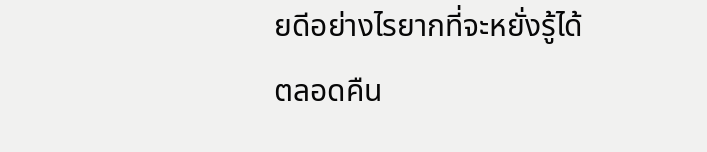ยดีอย่างไรยากที่จะหยั่งรู้ได้
ตลอดคืน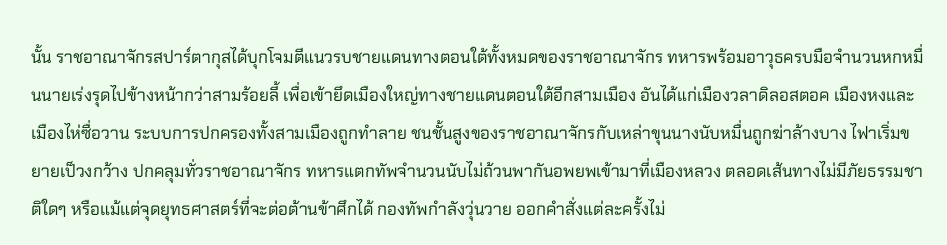นั้น ราชอาณาจักรสปาร์ตากุสได้บุกโจมตีแนวรบชายแดนทางตอนใต้ทั้งหมดของราชอาณาจักร ทหารพร้อมอาวุธครบมือจำนวนหกหมื่นนายเร่งรุดไปข้างหน้ากว่าสามร้อยลี้ เพื่อเข้ายึดเมืองใหญ่ทางชายแดนตอนใต้อีกสามเมือง อันได้แก่เมืองวลาดิลอสตอค เมืองหงและเมืองไห่ซื่อวาน ระบบการปกครองทั้งสามเมืองถูกทำลาย ชนชั้นสูงของราชอาณาจักรกับเหล่าขุนนางนับหมื่นถูกฆ่าล้างบาง ไฟาเริ่มขยายเป็วงกว้าง ปกคลุมทั่วราชอาณาจักร ทหารแตกทัพจำนวนนับไม่ถ้วนพากันอพยพเข้ามาที่เมืองหลวง ตลอดเส้นทางไม่มีภัยธรรมชาติใดๆ หรือแม้แต่จุดยุทธศาสตร์ที่จะต่อต้านข้าศึกได้ กองทัพกำลังวุ่นวาย ออกคำสั่งแต่ละครั้งไม่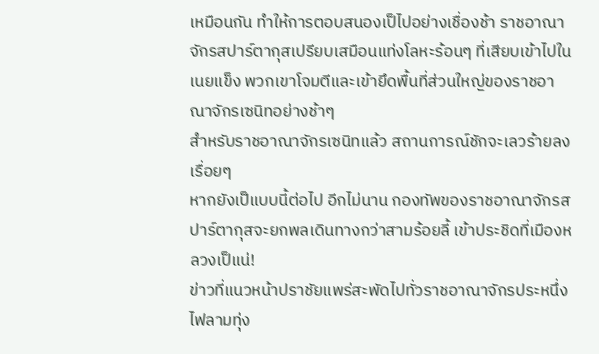เหมือนกัน ทำให้การตอบสนองเป็ไปอย่างเชื่องช้า ราชอาณาจักรสปาร์ตากุสเปรียบเสมือนแท่งโลหะร้อนๆ ที่เสียบเข้าไปในเนยแข็ง พวกเขาโจมตีและเข้ายึดพื้นที่ส่วนใหญ่ของราชอาณาจักรเซนิทอย่างช้าๆ
สำหรับราชอาณาจักรเซนิทแล้ว สถานการณ์ชักจะเลวร้ายลงเรื่อยๆ
หากยังเป็แบบนี้ต่อไป อีกไม่นาน กองทัพของราชอาณาจักรสปาร์ตากุสจะยกพลเดินทางกว่าสามร้อยลี้ เข้าประชิดที่เมืองหลวงเป็แน่!
ข่าวที่แนวหน้าปราชัยแพร่สะพัดไปทั่วราชอาณาจักรประหนึ่งไฟลามทุ่ง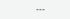---